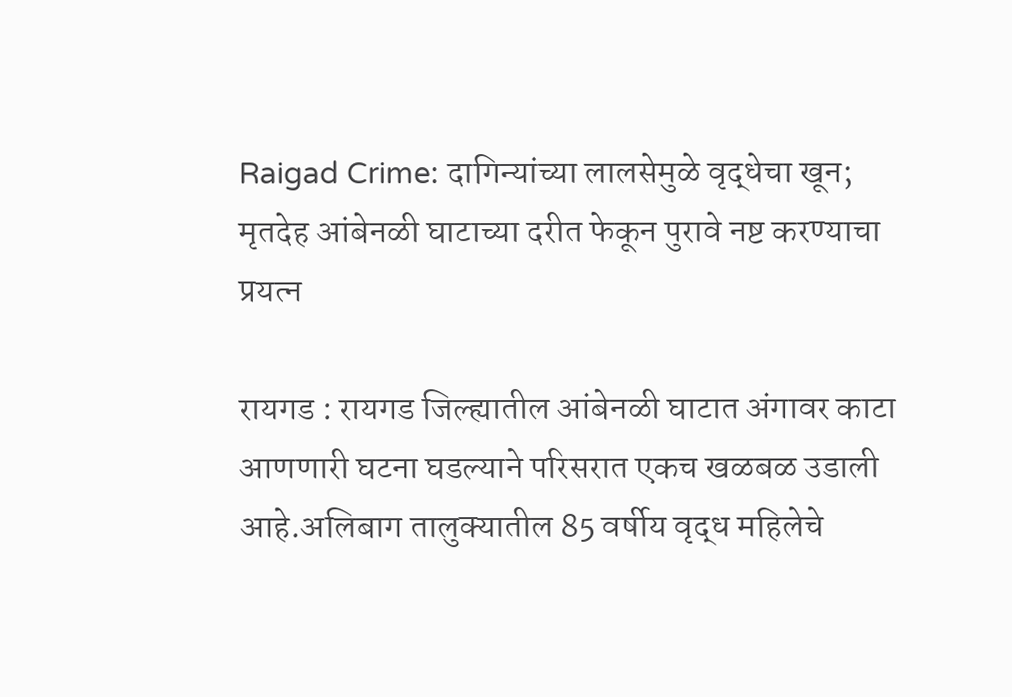Raigad Crime: दागिन्यांच्या लालसेमुळे वृद्धेचा खून; मृतदेह आंबेनळी घाटाच्या दरीत फेकून पुरावे नष्ट करण्याचा प्रयत्न

रायगड : रायगड जिल्ह्यातील आंबेनळी घाटात अंगावर काटा आणणारी घटना घडल्याने परिसरात एकच खळबळ उडाली आहे.अलिबाग तालुक्यातील 85 वर्षीय वृद्ध महिलेचे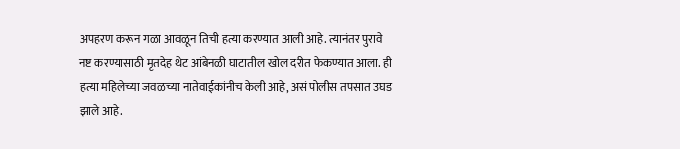अपहरण करून गळा आवळून तिची हत्या करण्यात आली आहे. त्यानंतर पुरावे नष्ट करण्यासाठी मृतदेह थेट आंबेनळी घाटातील खोल दरीत फेकण्यात आला. ही हत्या महिलेच्या जवळच्या नातेवाईकांनीच केली आहे, असं पोलीस तपसात उघड झाले आहे.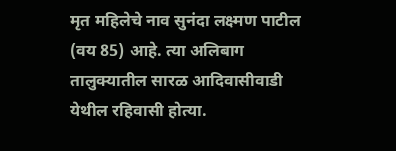मृत महिलेचे नाव सुनंदा लक्ष्मण पाटील (वय 85) आहे. त्या अलिबाग तालुक्यातील सारळ आदिवासीवाडी येथील रहिवासी होत्या.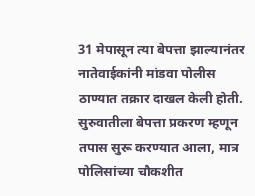31 मेपासून त्या बेपत्ता झाल्यानंतर नातेवाईकांनी मांडवा पोलीस ठाण्यात तक्रार दाखल केली होती. सुरुवातीला बेपत्ता प्रकरण म्हणून तपास सुरू करण्यात आला, मात्र पोलिसांच्या चौकशीत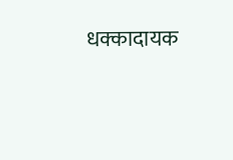धक्कादायक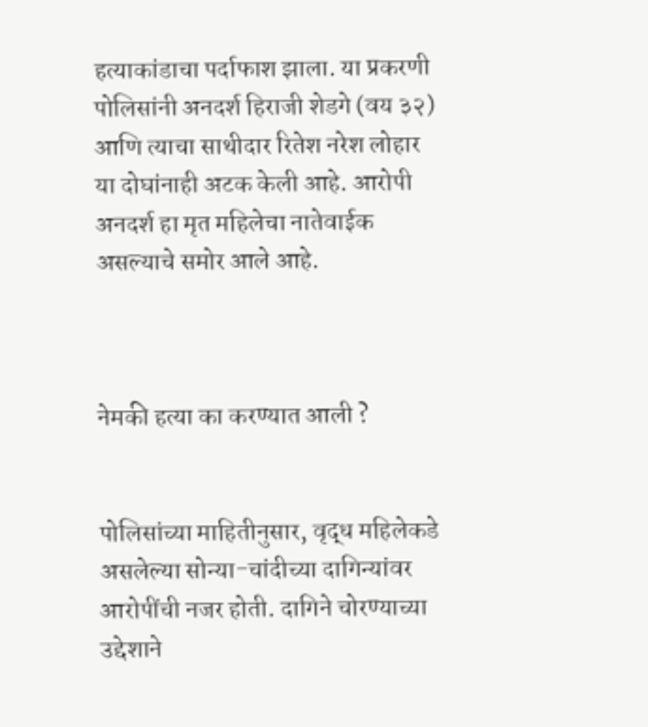हत्याकांडाचा पर्दाफाश झाला. या प्रकरणी पोलिसांनी अनदर्श हिराजी शेडगे (वय ३२) आणि त्याचा साथीदार रितेश नरेश लोहार या दोघांनाही अटक केली आहे. आरोपी अनदर्श हा मृत महिलेचा नातेवाईक असल्याचे समोर आले आहे.



नेमकी हत्या का करण्यात आली ?


पोलिसांच्या माहितीनुसार, वृद्ध महिलेकडे असलेल्या सोन्या-चांदीच्या दागिन्यांवर आरोपींची नजर होती. दागिने चोरण्याच्या उद्देशाने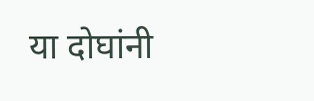या दोघांनी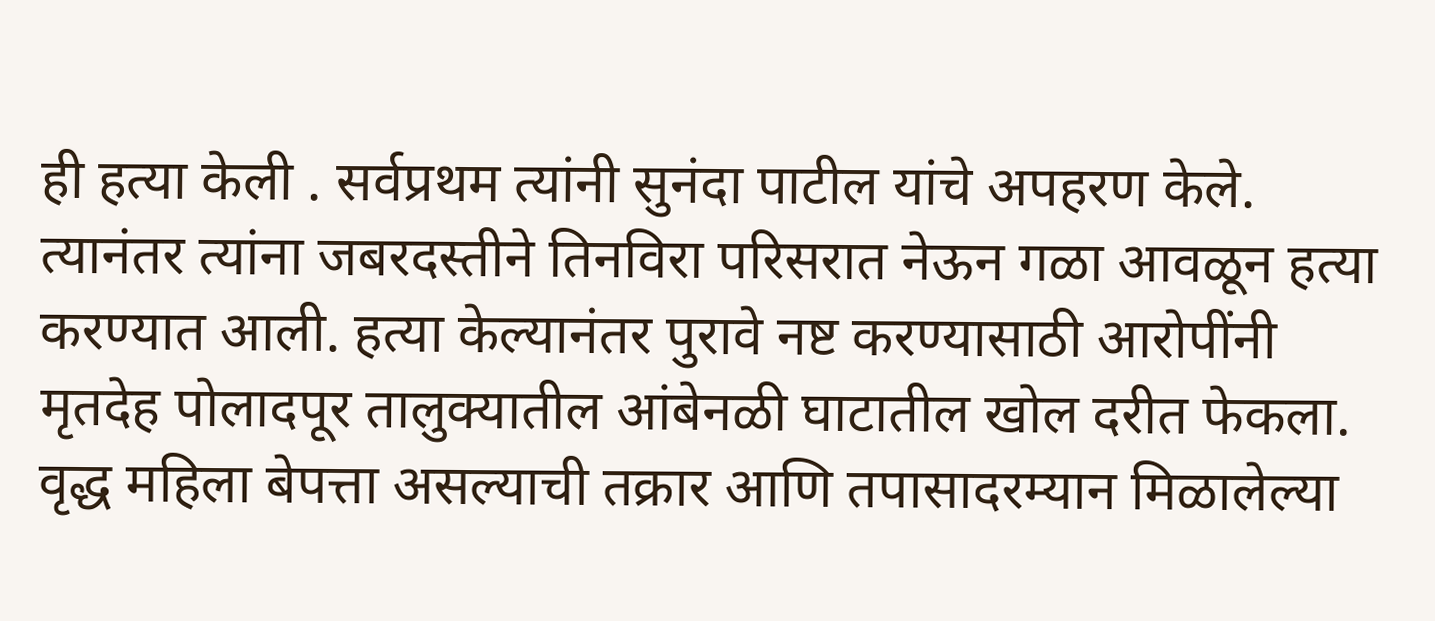ही हत्या केली . सर्वप्रथम त्यांनी सुनंदा पाटील यांचे अपहरण केले. त्यानंतर त्यांना जबरदस्तीने तिनविरा परिसरात नेऊन गळा आवळून हत्या करण्यात आली. हत्या केल्यानंतर पुरावे नष्ट करण्यासाठी आरोपींनी मृतदेह पोलादपूर तालुक्यातील आंबेनळी घाटातील खोल दरीत फेकला. वृद्ध महिला बेपत्ता असल्याची तक्रार आणि तपासादरम्यान मिळालेल्या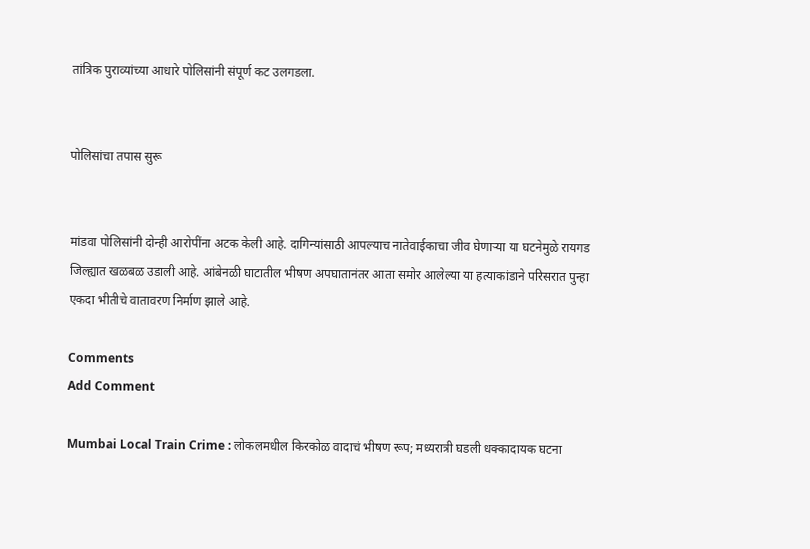तांत्रिक पुराव्यांच्या आधारे पोलिसांनी संपूर्ण कट उलगडला.


पोलिसांचा तपास सुरू


मांडवा पोलिसांनी दोन्ही आरोपींना अटक केली आहे. दागिन्यांसाठी आपल्याच नातेवाईकाचा जीव घेणाऱ्या या घटनेमुळे रायगड जिल्ह्यात खळबळ उडाली आहे. आंबेनळी घाटातील भीषण अपघातानंतर आता समोर आलेल्या या हत्याकांडाने परिसरात पुन्हा एकदा भीतीचे वातावरण निर्माण झाले आहे.

Comments
Add Comment

Mumbai Local Train Crime : लोकलमधील किरकोळ वादाचं भीषण रूप; मध्यरात्री घडली धक्कादायक घटना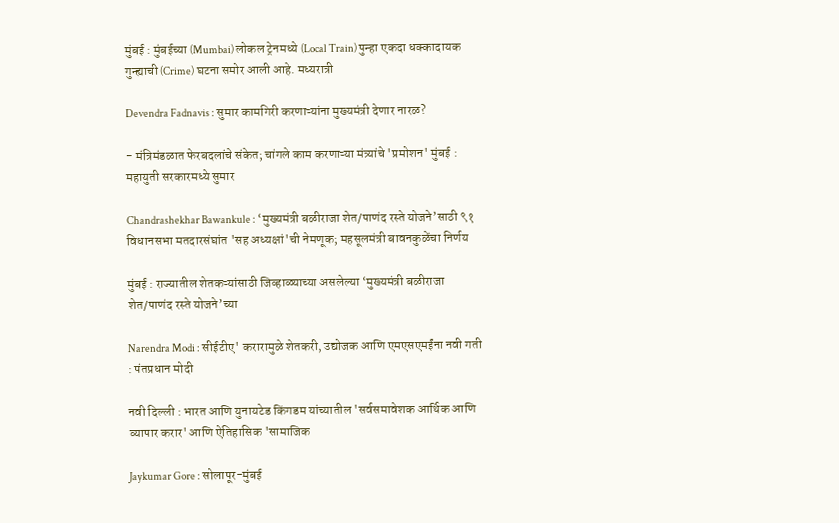मुंबई : मुंबईच्या (Mumbai) लोकल ट्रेनमध्ये (Local Train) पुन्हा एकदा धक्कादायक गुन्ह्याची (Crime) घटना समोर आली आहे. मध्यरात्री

Devendra Fadnavis : सुमार कामगिरी करणाऱ्यांना मुख्यमंत्री देणार नारळ?

- मंत्रिमंडळात फेरबदलांचे संकेत; चांगले काम करणाऱ्या मंत्र्यांचे 'प्रमोशन' मुंबई : महायुती सरकारमध्ये सुमार

Chandrashekhar Bawankule : ‘मुख्यमंत्री बळीराजा शेत/पाणंद रस्ते योजने’साठी ९१ विधानसभा मतदारसंघांत 'सह अध्यक्षां'ची नेमणूक; महसूलमंत्री बावनकुळेंचा निर्णय

मुंबई : राज्यातील शेतकऱ्यांसाठी जिव्हाळ्याच्या असलेल्या ‘मुख्यमंत्री बळीराजा शेत/पाणंद रस्ते योजने’च्या

Narendra Modi : सीईटीए' करारामुळे शेतकरी, उद्योजक आणि एमएसएमईंना नवी गती : पंतप्रधान मोदी

नवी दिल्ली : भारत आणि युनायटेड किंगडम यांच्यातील 'सर्वसमावेशक आर्थिक आणि व्यापार करार' आणि ऐतिहासिक 'सामाजिक

Jaykumar Gore : सोलापूर-मुंबई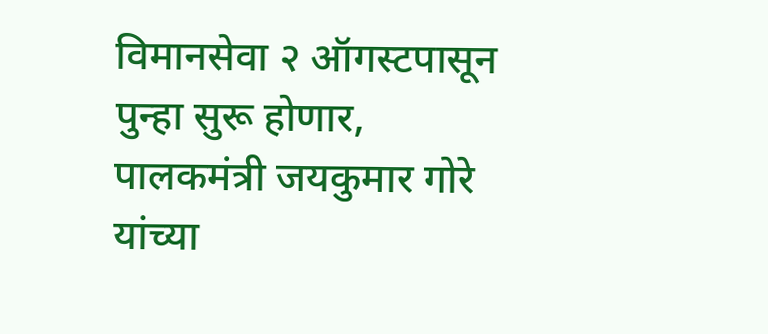विमानसेवा २ ऑगस्टपासून पुन्हा सुरू होणार, पालकमंत्री जयकुमार गोरे यांच्या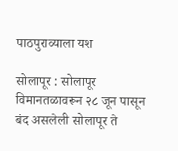पाठपुराव्याला यश

सोलापूर : सोलापूर विमानतळावरून २८ जून पासून बंद असलेली सोलापूर ते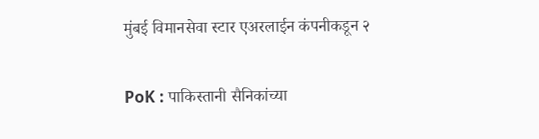मुंबई विमानसेवा स्टार एअरलाईन कंपनीकडून २

PoK : पाकिस्तानी सैनिकांच्या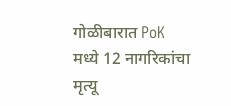गोळीबारात PoK मध्ये 12 नागरिकांचा मृत्यू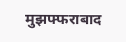मुझफ्फराबाद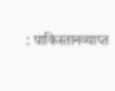: पाकिस्तानव्याप्त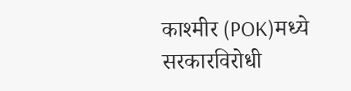काश्मीर (POK)मध्ये सरकारविरोधी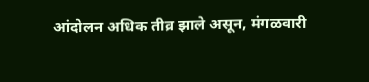आंदोलन अधिक तीव्र झाले असून, मंगळवारी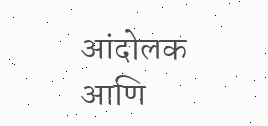आंदोलक आणि